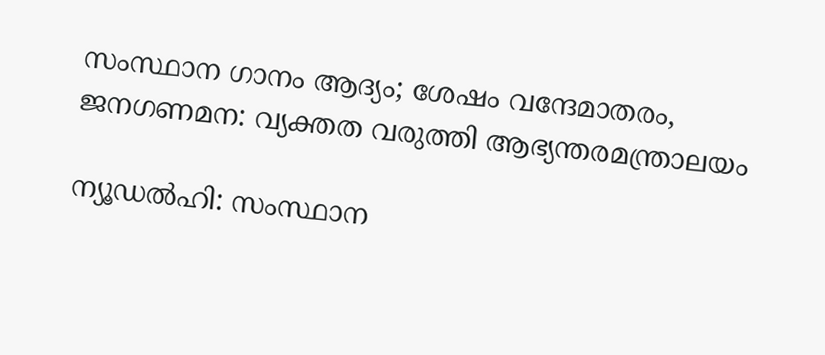സംസ്ഥാന ഗാനം ആദ്യം; ശേഷം വന്ദേമാതരം, ജനഗണമന: വ്യക്തത വരുത്തി ആഭ്യന്തരമന്ത്രാലയം

ന്യൂഡല്‍ഹി: സംസ്ഥാന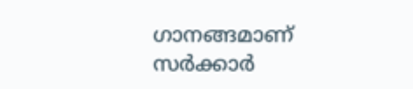ഗാനങ്ങമാണ് സര്‍ക്കാര്‍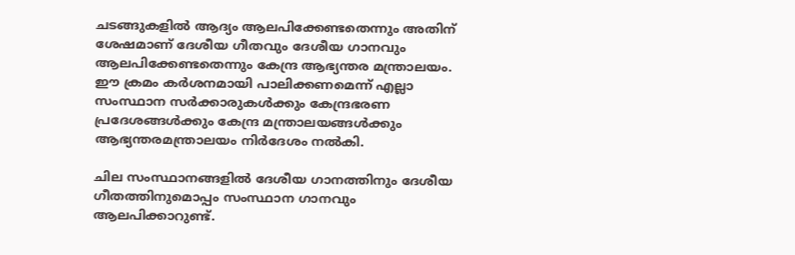ചടങ്ങുകളില്‍ ആദ്യം ആലപിക്കേണ്ടതെന്നും അതിന് ശേഷമാണ് ദേശീയ ഗീതവും ദേശീയ ഗാനവും ആലപിക്കേണ്ടതെന്നും കേന്ദ്ര ആഭ്യന്തര മന്ത്രാലയം. ഈ ക്രമം കര്‍ശനമായി പാലിക്കണമെന്ന് എല്ലാ സംസ്ഥാന സര്‍ക്കാരുകള്‍ക്കും കേന്ദ്രഭരണ പ്രദേശങ്ങള്‍ക്കും കേന്ദ്ര മന്ത്രാലയങ്ങള്‍ക്കും ആഭ്യന്തരമന്ത്രാലയം നിര്‍ദേശം നല്‍കി.

ചില സംസ്ഥാനങ്ങളില്‍ ദേശീയ ഗാനത്തിനും ദേശീയ ഗീതത്തിനുമൊപ്പം സംസ്ഥാന ഗാനവും ആലപിക്കാറുണ്ട്.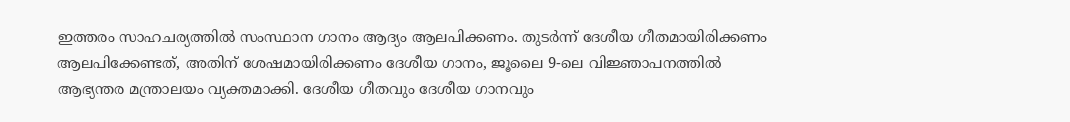ഇത്തരം സാഹചര്യത്തില്‍ സംസ്ഥാന ഗാനം ആദ്യം ആലപിക്കണം. തുടര്‍ന്ന് ദേശീയ ഗീതമായിരിക്കണം ആലപിക്കേണ്ടത്, അതിന് ശേഷമായിരിക്കണം ദേശീയ ഗാനം, ജൂലൈ 9-ലെ വിജ്ഞാപനത്തില്‍ ആഭ്യന്തര മന്ത്രാലയം വ്യക്തമാക്കി. ദേശീയ ഗീതവും ദേശീയ ഗാനവും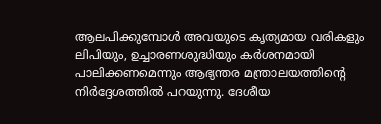ആലപിക്കുമ്പോള്‍ അവയുടെ കൃത്യമായ വരികളും ലിപിയും, ഉച്ചാരണശുദ്ധിയും കര്‍ശനമായി പാലിക്കണമെന്നും ആഭ്യന്തര മന്ത്രാലയത്തിന്റെ നിര്‍ദ്ദേശത്തില്‍ പറയുന്നു. ദേശീയ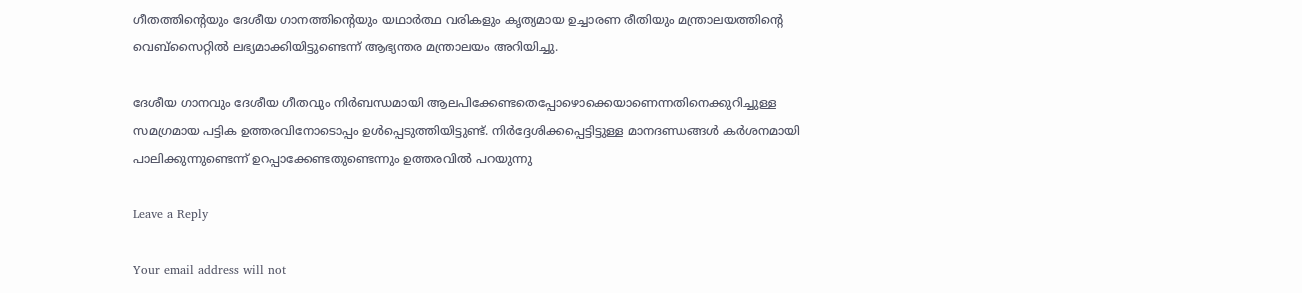ഗീതത്തിന്റെയും ദേശീയ ഗാനത്തിന്റെയും യഥാര്‍ത്ഥ വരികളും കൃത്യമായ ഉച്ചാരണ രീതിയും മന്ത്രാലയത്തിന്റെ വെബ്സൈറ്റില്‍ ലഭ്യമാക്കിയിട്ടുണ്ടെന്ന് ആഭ്യന്തര മന്ത്രാലയം അറിയിച്ചു.

ദേശീയ ഗാനവും ദേശീയ ഗീതവും നിര്‍ബന്ധമായി ആലപിക്കേണ്ടതെപ്പോഴൊക്കെയാണെന്നതിനെക്കുറിച്ചുള്ള സമഗ്രമായ പട്ടിക ഉത്തരവിനോടൊപ്പം ഉള്‍പ്പെടുത്തിയിട്ടുണ്ട്. നിര്‍ദ്ദേശിക്കപ്പെട്ടിട്ടുള്ള മാനദണ്ഡങ്ങള്‍ കര്‍ശനമായി പാലിക്കുന്നുണ്ടെന്ന് ഉറപ്പാക്കേണ്ടതുണ്ടെന്നും ഉത്തരവില്‍ പറയുന്നു

Leave a Reply

Your email address will not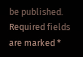be published. Required fields are marked *